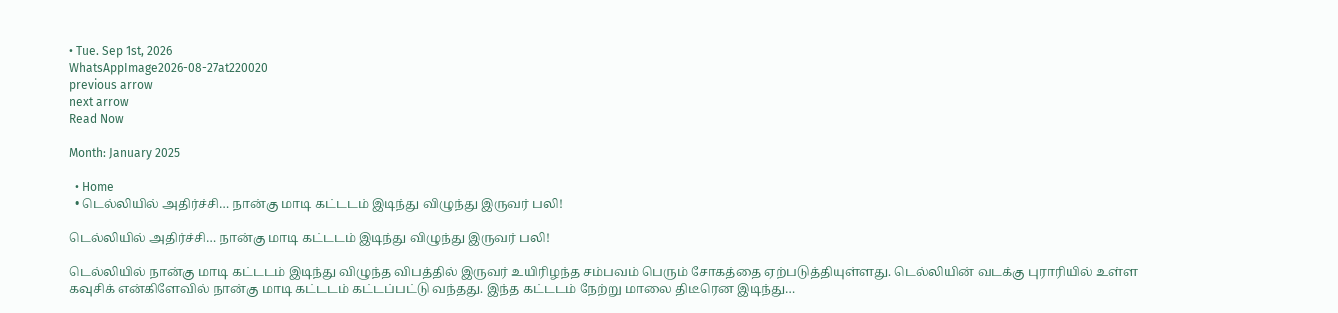• Tue. Sep 1st, 2026
WhatsAppImage2026-08-27at220020
previous arrow
next arrow
Read Now

Month: January 2025

  • Home
  • டெல்லியில் அதிர்ச்சி… நான்கு மாடி கட்டடம் இடிந்து விழுந்து இருவர் பலி!

டெல்லியில் அதிர்ச்சி… நான்கு மாடி கட்டடம் இடிந்து விழுந்து இருவர் பலி!

டெல்லியில் நான்கு மாடி கட்டடம் இடிந்து விழுந்த விபத்தில் இருவர் உயிரிழந்த சம்பவம் பெரும் சோகத்தை ஏற்படுத்தியுள்ளது. டெல்லியின் வடக்கு புராரியில் உள்ள கவுசிக் என்கிளேவில் நான்கு மாடி கட்டடம் கட்டப்பட்டு வந்தது. இந்த கட்டடம் நேற்று மாலை திடீரென இடிந்து…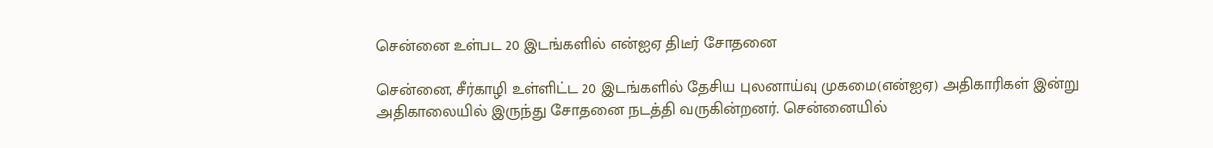சென்னை உள்பட 20 இடங்களில் என்ஐஏ திடீர் சோதனை

சென்னை, சீர்காழி உள்ளிட்ட 20 இடங்களில் தேசிய புலனாய்வு முகமை(என்ஐஏ) அதிகாரிகள் இன்று அதிகாலையில் இருந்து சோதனை நடத்தி வருகின்றனர். சென்னையில்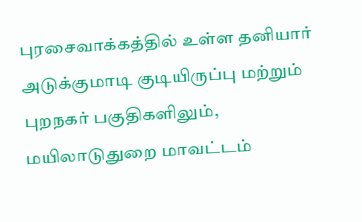புரசைவாக்கத்தில் உள்ள தனியார் அடுக்குமாடி குடியிருப்பு மற்றும் புறநகர் பகுதிகளிலும், மயிலாடுதுறை மாவட்டம்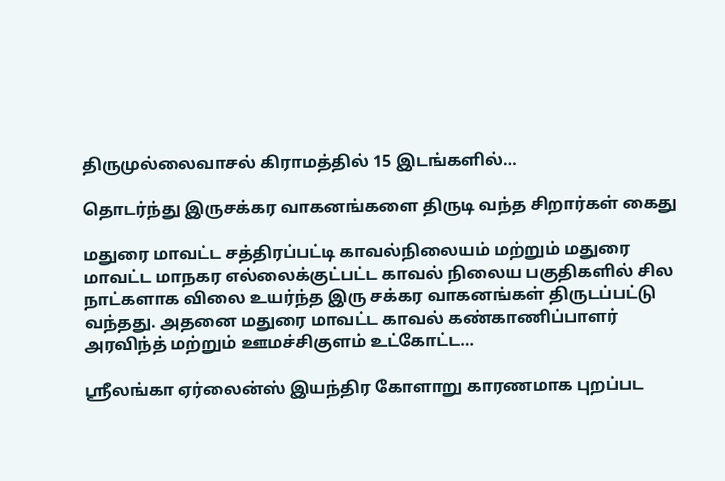திருமுல்லைவாசல் கிராமத்தில் 15 இடங்களில்…

தொடர்ந்து இருசக்கர வாகனங்களை திருடி வந்த சிறார்கள் கைது

மதுரை மாவட்ட சத்திரப்பட்டி காவல்நிலையம் மற்றும் மதுரை மாவட்ட மாநகர எல்லைக்குட்பட்ட காவல் நிலைய பகுதிகளில் சில நாட்களாக விலை உயர்ந்த இரு சக்கர வாகனங்கள் திருடப்பட்டு வந்தது. அதனை மதுரை மாவட்ட காவல் கண்காணிப்பாளர் அரவிந்த் மற்றும் ஊமச்சிகுளம் உட்கோட்ட…

ஸ்ரீலங்கா ஏர்லைன்ஸ் இயந்திர கோளாறு காரணமாக புறப்பட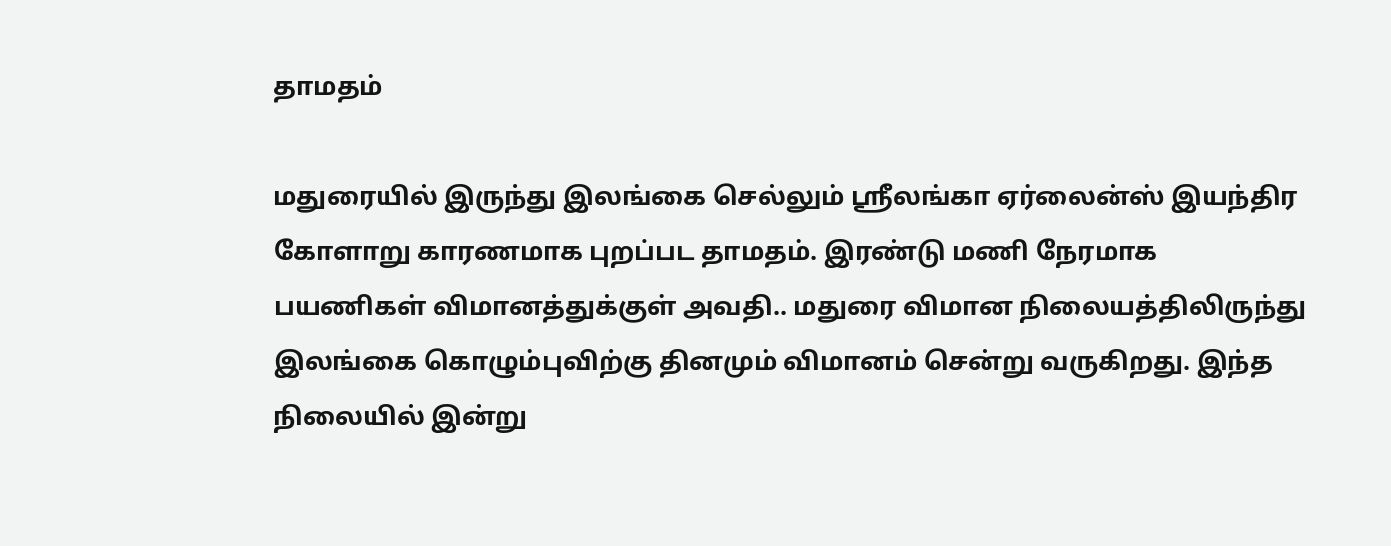தாமதம்

மதுரையில் இருந்து இலங்கை செல்லும் ஸ்ரீலங்கா ஏர்லைன்ஸ் இயந்திர கோளாறு காரணமாக புறப்பட தாமதம். இரண்டு மணி நேரமாக பயணிகள் விமானத்துக்குள் அவதி.. மதுரை விமான நிலையத்திலிருந்து இலங்கை கொழும்புவிற்கு தினமும் விமானம் சென்று வருகிறது. இந்த நிலையில் இன்று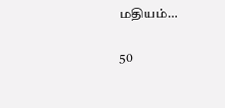மதியம்…

50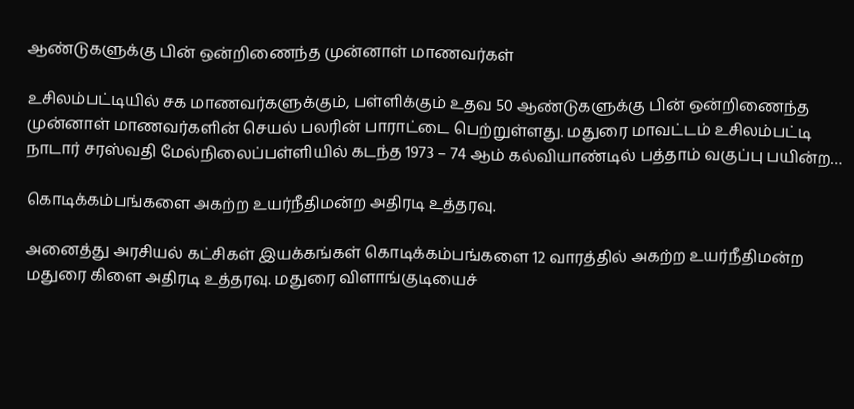ஆண்டுகளுக்கு பின் ஒன்றிணைந்த முன்னாள் மாணவர்கள்

உசிலம்பட்டியில் சக மாணவர்களுக்கும், பள்ளிக்கும் உதவ 50 ஆண்டுகளுக்கு பின் ஒன்றிணைந்த முன்னாள் மாணவர்களின் செயல் பலரின் பாராட்டை பெற்றுள்ளது. மதுரை மாவட்டம் உசிலம்பட்டி நாடார் சரஸ்வதி மேல்நிலைப்பள்ளியில் கடந்த 1973 – 74 ஆம் கல்வியாண்டில் பத்தாம் வகுப்பு பயின்ற…

கொடிக்கம்பங்களை அகற்ற உயர்நீதிமன்ற அதிரடி உத்தரவு.

அனைத்து அரசியல் கட்சிகள் இயக்கங்கள் கொடிக்கம்பங்களை 12 வாரத்தில் அகற்ற உயர்நீதிமன்ற மதுரை கிளை அதிரடி உத்தரவு. மதுரை விளாங்குடியைச்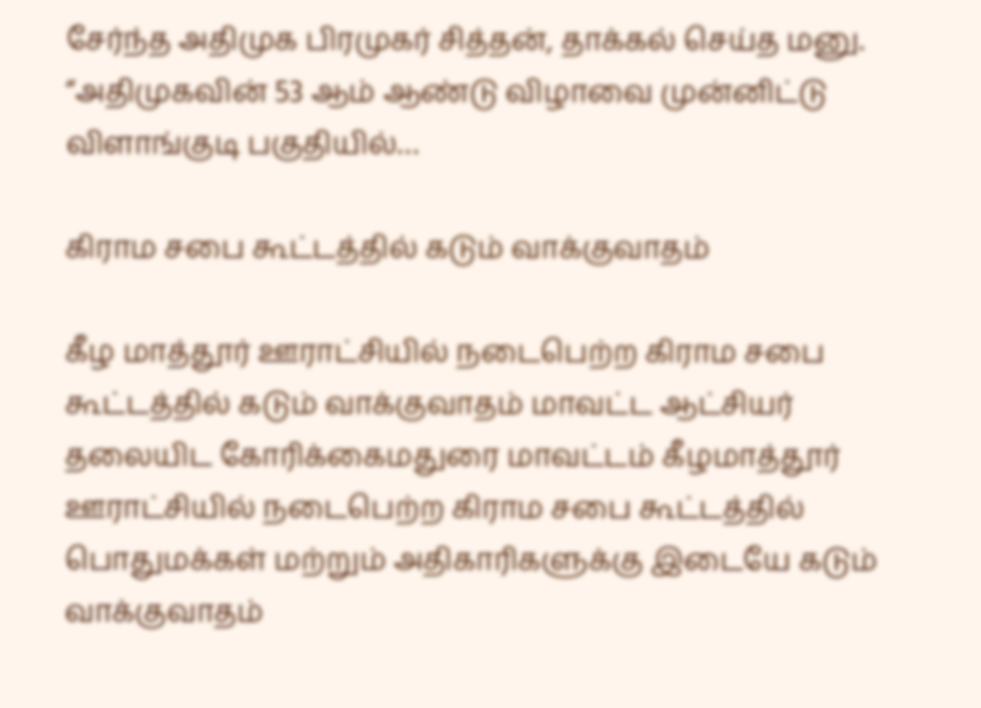சேர்ந்த அதிமுக பிரமுகர் சித்தன், தாக்கல் செய்த மனு. “அதிமுகவின் 53 ஆம் ஆண்டு விழாவை முன்னிட்டு விளாங்குடி பகுதியில்…

கிராம சபை கூட்டத்தில் கடும் வாக்குவாதம்

கீழ மாத்தூர் ஊராட்சியில் நடைபெற்ற கிராம சபை கூட்டத்தில் கடும் வாக்குவாதம் மாவட்ட ஆட்சியர் தலையிட கோரிக்கைமதுரை மாவட்டம் கீழமாத்தூர் ஊராட்சியில் நடைபெற்ற கிராம சபை கூட்டத்தில் பொதுமக்கள் மற்றும் அதிகாரிகளுக்கு இடையே கடும் வாக்குவாதம்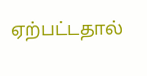ஏற்பட்டதால்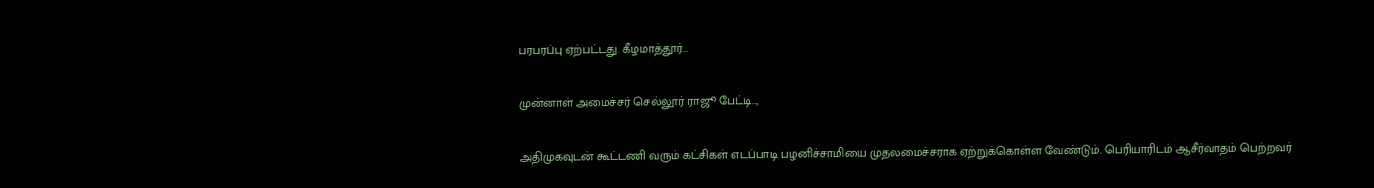பரபரப்பு ஏற்பட்டது. கீழமாத்தூர்…

முன்னாள் அமைச்சர் செல்லூர் ராஜூ பேட்டி..,

அதிமுகவுடன் கூட்டணி வரும் கட்சிகள் எடப்பாடி பழனிச்சாமியை முதலமைச்சராக ஏற்றுக்கொள்ள வேண்டும். பெரியாரிடம் ஆசீர்வாதம் பெற்றவர்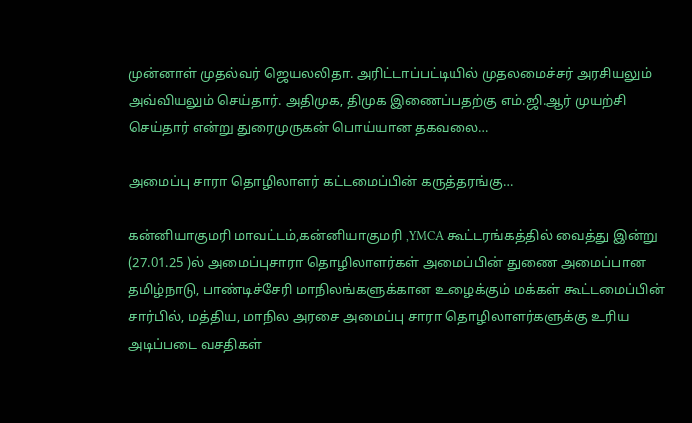முன்னாள் முதல்வர் ஜெயலலிதா. அரிட்டாப்பட்டியில் முதலமைச்சர் அரசியலும் அவ்வியலும் செய்தார். அதிமுக, திமுக இணைப்பதற்கு எம்.ஜி.ஆர் முயற்சி செய்தார் என்று துரைமுருகன் பொய்யான தகவலை…

அமைப்பு சாரா தொழிலாளர் கட்டமைப்பின் கருத்தரங்கு…

கன்னியாகுமரி மாவட்டம்,கன்னியாகுமரி ,YMCA கூட்டரங்கத்தில் வைத்து இன்று (27.01.25 )ல் அமைப்புசாரா தொழிலாளர்கள் அமைப்பின் துணை அமைப்பான தமிழ்நாடு, பாண்டிச்சேரி மாநிலங்களுக்கான உழைக்கும் மக்கள் கூட்டமைப்பின் சார்பில், மத்திய, மாநில அரசை அமைப்பு சாரா தொழிலாளர்களுக்கு உரிய அடிப்படை வசதிகள்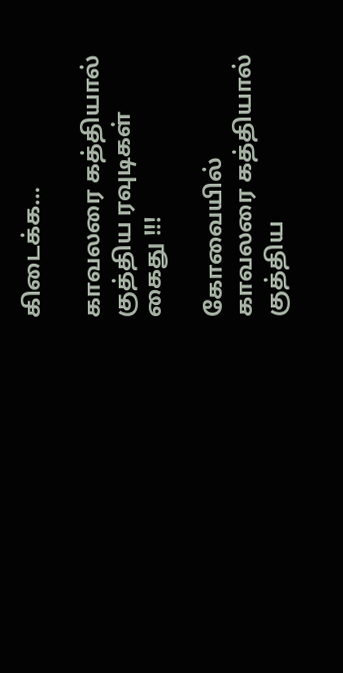கிடைக்க…

காவலரை கத்தியால் குத்திய ரவுடிகள் கைது !!!

கோவையில் காவலரை கத்தியால் குத்திய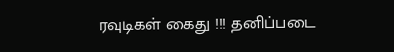ரவுடிகள் கைது !!! தனிப்படை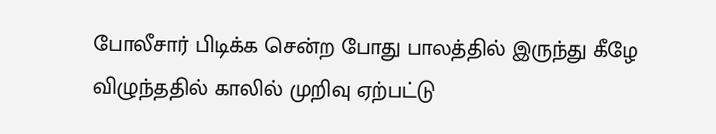போலீசார் பிடிக்க சென்ற போது பாலத்தில் இருந்து கீழே விழுந்ததில் காலில் முறிவு ஏற்பட்டு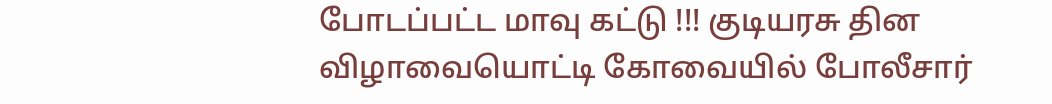போடப்பட்ட மாவு கட்டு !!! குடியரசு தின விழாவையொட்டி கோவையில் போலீசார்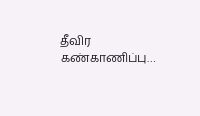தீவிர கண்காணிப்பு…